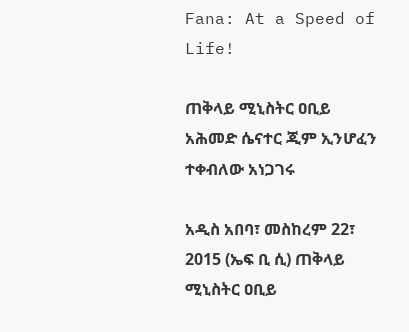Fana: At a Speed of Life!

ጠቅላይ ሚኒስትር ዐቢይ አሕመድ ሴናተር ጂም ኢንሆፈን ተቀብለው አነጋገሩ

አዲስ አበባ፣ መስከረም 22፣ 2015 (ኤፍ ቢ ሲ) ጠቅላይ ሚኒስትር ዐቢይ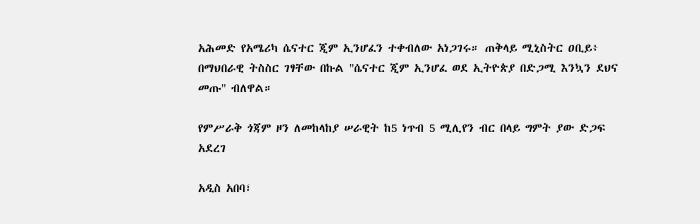አሕመድ የአሜሪካ ሴናተር ጂም ኢንሆፈን ተቀብለው አነጋገሩ። ጠቅላይ ሚኒስትር ዐቢይ፥ በማህበራዊ ትስስር ገፃቸው በኩል "ሴናተር ጂም ኢንሆፈ ወደ ኢትዮጵያ በድጋሚ እንኳን ደህና መጡ" ብለዋል።

የምሥራቅ ጎጃም ዞን ለመከላከያ ሠራዊት ከ5 ነጥብ 5 ሚሊየን ብር በላይ ግምት ያው ድጋፍ አደረገ

አዲስ አበባ፣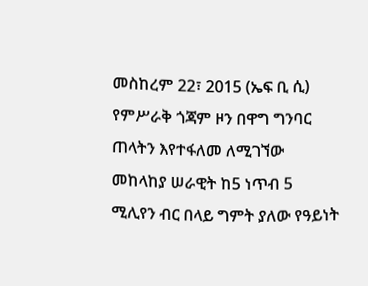መስከረም 22፣ 2015 (ኤፍ ቢ ሲ) የምሥራቅ ጎጃም ዞን በዋግ ግንባር ጠላትን እየተፋለመ ለሚገኘው መከላከያ ሠራዊት ከ5 ነጥብ 5 ሚሊየን ብር በላይ ግምት ያለው የዓይነት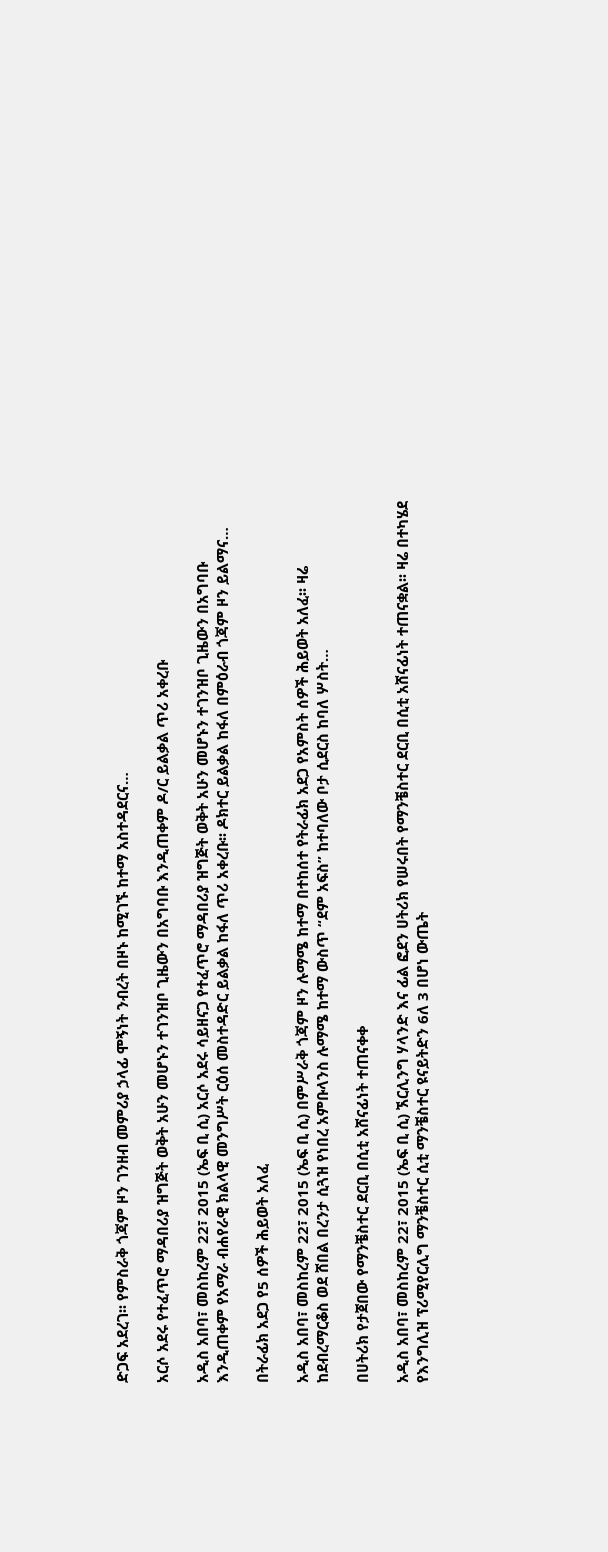ድጋፍ አደረገ፡፡ የምስራቅ ጎጃም ዞን ገንዘብ መምሪያ ኃላፊ ሞኝነት ንብረት በዞኑ ከሚገኙ ከተማ አስተዳደርና…

አርሶ አደሩ የተፈጥሮ ማዳበሪያ ዝግጅት ወቅት አሁን መሆኑን ተገንዝቦ ጊዜውን በአግባቡ እንዲጠቀም ዶ/ር ይልቃል ጥሪ አቀረቡ

አዲስ አበባ፣ መስከረም 22፣ 2015 (ኤፍ ቢ ሲ) አርሶ አደሩ ሳይዘናጋ የተፈጥሮ ማዳበሪያ ዝግጅት ወቅት አሁን መሆኑን ተገንዝቦ ጊዜውን በአግባቡ እንዲጠቀም የአማራ ብሐየራዊ ክልላዊ መንግሥት ርዕሰ መስተዳድር ይልቃል ከፋለ ጥሪ አቀረቡ፡፡ ዶክተር ይልቃል ከፋለ በምዕራብ ጎጃም ዞን ይልማና…

በትራፊክ አደጋ የ5 ሰዎች ሕይወት አለፈ

አዲስ አበባ፣ መስከረም 22፣ 2015 (ኤፍ ቢ ሲ) በምሥራቅ ጎጃም ዞን ሉማሜ ከተማ በተከሰተ የትራፊክ አደጋ የአምስት ሰዎች ሕይወት አለፈ፡፡ ዛሬ ከደብረማርቆስ ወደ ሸበል በረንታ ሲጓዝ የነበረ አምቡላንስ ሉማሜ ከተማ ውስጥ “ደም አፍስ” ከተባለው ቦታ ሲደርስ ከባለ ሦስት…

በሀትሪክ የታጀበው የማንቼስተር ደርቢ በሲቲ አሸናፊነት ተጠናቀቀ

አዲስ አበባ፣ መስከረም 22፣ 2015 (ኤፍ ቢ ሲ) ኧርሊንግ ሃላንድ እና ፊል ፎደን ሀትሪክ የሠሩበት የማንቼስተር ደርቢ በሲቲ አሸናፊነት ተጠናቋል፡፡ ዛሬ በተካሄደ የእንግሊዝ ፕሪሚየርሊግ ማንቼስተር ሲቲ ማንቼስተር ዩናይትድን 6ለ 3 በሆነ ውጤት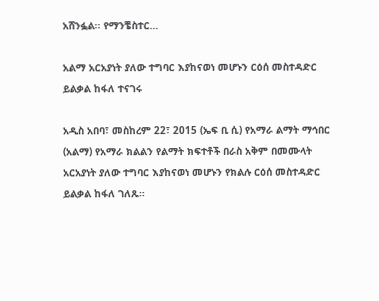አሸንፏል፡፡ የማንቼስተር…

አልማ አርአያነት ያለው ተግባር እያከናወነ መሆኑን ርዕሰ መስተዳድር ይልቃል ከፋለ ተናገሩ

አዲስ አበባ፣ መስከረም 22፣ 2015 (ኤፍ ቢ ሲ) የአማራ ልማት ማኅበር (አልማ) የአማራ ክልልን የልማት ክፍተቶች በራስ አቅም በመሙላት አርአያነት ያለው ተግባር እያከናወነ መሆኑን የክልሉ ርዕሰ መስተዳድር ይልቃል ከፋለ ገለጹ።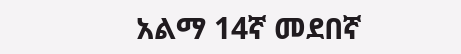አልማ 14ኛ መደበኛ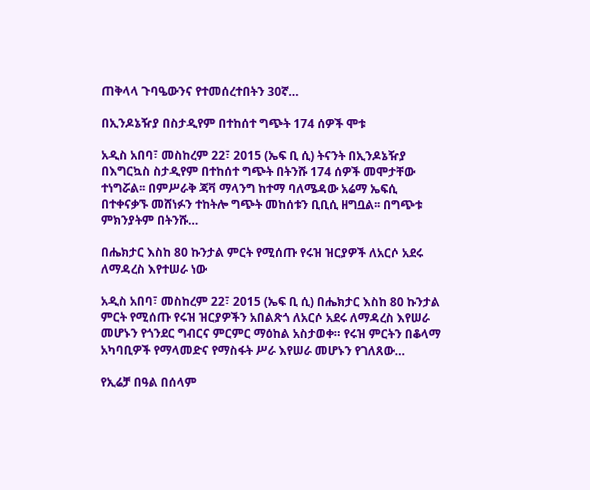ጠቅላላ ጉባዔውንና የተመሰረተበትን 30ኛ…

በኢንዶኔዥያ በስታዲየም በተከሰተ ግጭት 174 ሰዎች ሞቱ

አዲስ አበባ፣ መስከረም 22፣ 2015 (ኤፍ ቢ ሲ) ትናንት በኢንዶኔዥያ በእግርኳስ ስታዲየም በተከሰተ ግጭት በትንሹ 174 ሰዎች መሞታቸው ተነግሯል፡፡ በምሥራቅ ጃቫ ማላንግ ከተማ ባለሜዳው አሬማ ኤፍሲ በተቀናቃኙ መሸነፉን ተከትሎ ግጭት መከሰቱን ቢቢሲ ዘግቧል፡፡ በግጭቱ ምክንያትም በትንሹ…

በሔክታር እስከ 80 ኩንታል ምርት የሚሰጡ የሩዝ ዝርያዎች ለአርሶ አደሩ ለማዳረስ እየተሠራ ነው

አዲስ አበባ፣ መስከረም 22፣ 2015 (ኤፍ ቢ ሲ) በሔክታር እስከ 80 ኩንታል ምርት የሚሰጡ የሩዝ ዝርያዎችን አበልጽጎ ለአርሶ አደሩ ለማዳረስ እየሠራ መሆኑን የጎንደር ግብርና ምርምር ማዕከል አስታወቀ። የሩዝ ምርትን በቆላማ አካባቢዎች የማላመድና የማስፋት ሥራ እየሠራ መሆኑን የገለጸው…

የኢሬቻ በዓል በሰላም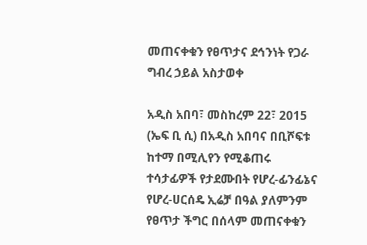መጠናቀቁን የፀጥታና ደኅንነት የጋራ ግብረ ኃይል አስታወቀ

አዲስ አበባ፣ መስከረም 22፣ 2015 (ኤፍ ቢ ሲ) በአዲስ አበባና በቢሾፍቱ ከተማ በሚሊየን የሚቆጠሩ ተሳታፊዎች የታደሙበት የሆረ-ፊንፊኔና የሆረ-ሀርሰዴ ኢሬቻ በዓል ያለምንም የፀጥታ ችግር በሰላም መጠናቀቁን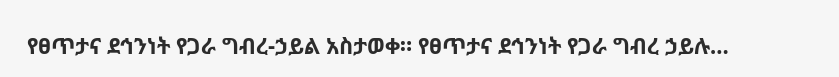የፀጥታና ደኅንነት የጋራ ግብረ-ኃይል አስታወቀ። የፀጥታና ደኅንነት የጋራ ግብረ ኃይሉ…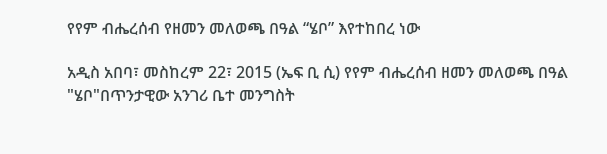የየም ብሔረሰብ የዘመን መለወጫ በዓል “ሄቦ” እየተከበረ ነው

አዲስ አበባ፣ መስከረም 22፣ 2015 (ኤፍ ቢ ሲ) የየም ብሔረሰብ ዘመን መለወጫ በዓል "ሄቦ"በጥንታዊው አንገሪ ቤተ መንግስት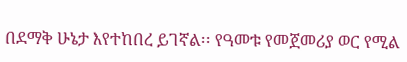በደማቅ ሁኔታ እየተከበረ ይገኛል፡፡ የዓመቱ የመጀመሪያ ወር የሚል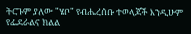ትርጉም ያለው "ሄቦ" የብሔረሰቡ ተወላጆች እንዲሁም የፌደራልና ክልል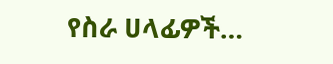የስራ ሀላፊዎች…